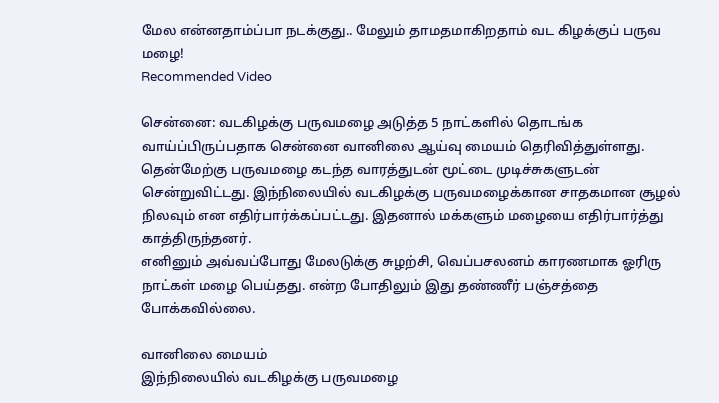மேல என்னதாம்ப்பா நடக்குது.. மேலும் தாமதமாகிறதாம் வட கிழக்குப் பருவ மழை!
Recommended Video

சென்னை: வடகிழக்கு பருவமழை அடுத்த 5 நாட்களில் தொடங்க வாய்ப்பிருப்பதாக சென்னை வானிலை ஆய்வு மையம் தெரிவித்துள்ளது.
தென்மேற்கு பருவமழை கடந்த வாரத்துடன் மூட்டை முடிச்சுகளுடன் சென்றுவிட்டது. இந்நிலையில் வடகிழக்கு பருவமழைக்கான சாதகமான சூழல் நிலவும் என எதிர்பார்க்கப்பட்டது. இதனால் மக்களும் மழையை எதிர்பார்த்து காத்திருந்தனர்.
எனினும் அவ்வப்போது மேலடுக்கு சுழற்சி, வெப்பசலனம் காரணமாக ஓரிரு நாட்கள் மழை பெய்தது. என்ற போதிலும் இது தண்ணீர் பஞ்சத்தை போக்கவில்லை.

வானிலை மையம்
இந்நிலையில் வடகிழக்கு பருவமழை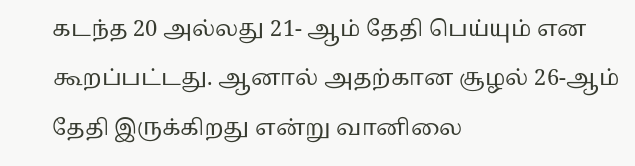கடந்த 20 அல்லது 21- ஆம் தேதி பெய்யும் என கூறப்பட்டது. ஆனால் அதற்கான சூழல் 26-ஆம் தேதி இருக்கிறது என்று வானிலை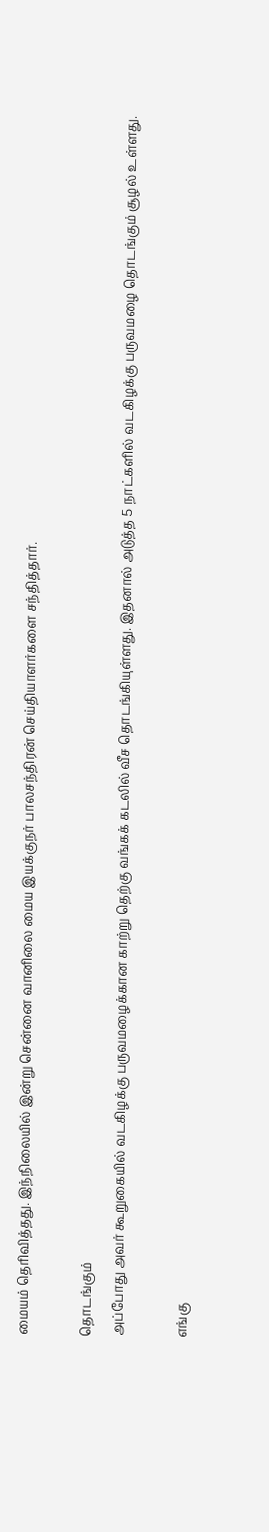மையம் தெரிவித்தது. இந்நிலையில் இன்று சென்னை வானிலை மைய இயக்குநர் பாலசந்திரன் செய்தியாளர்களை சந்தித்தார்.

தொடங்கும்
அப்போது அவர் கூறுகையில் வடகிழக்கு பருவமழைக்கான காற்று தெற்கு வங்கக் கடலில் வீச தொடங்கியுள்ளது. இதனால் அடுத்த 5 நாட்களில் வடகிழக்கு பருவமழை தொடங்கும் சூழல் உள்ளது.

எங்கு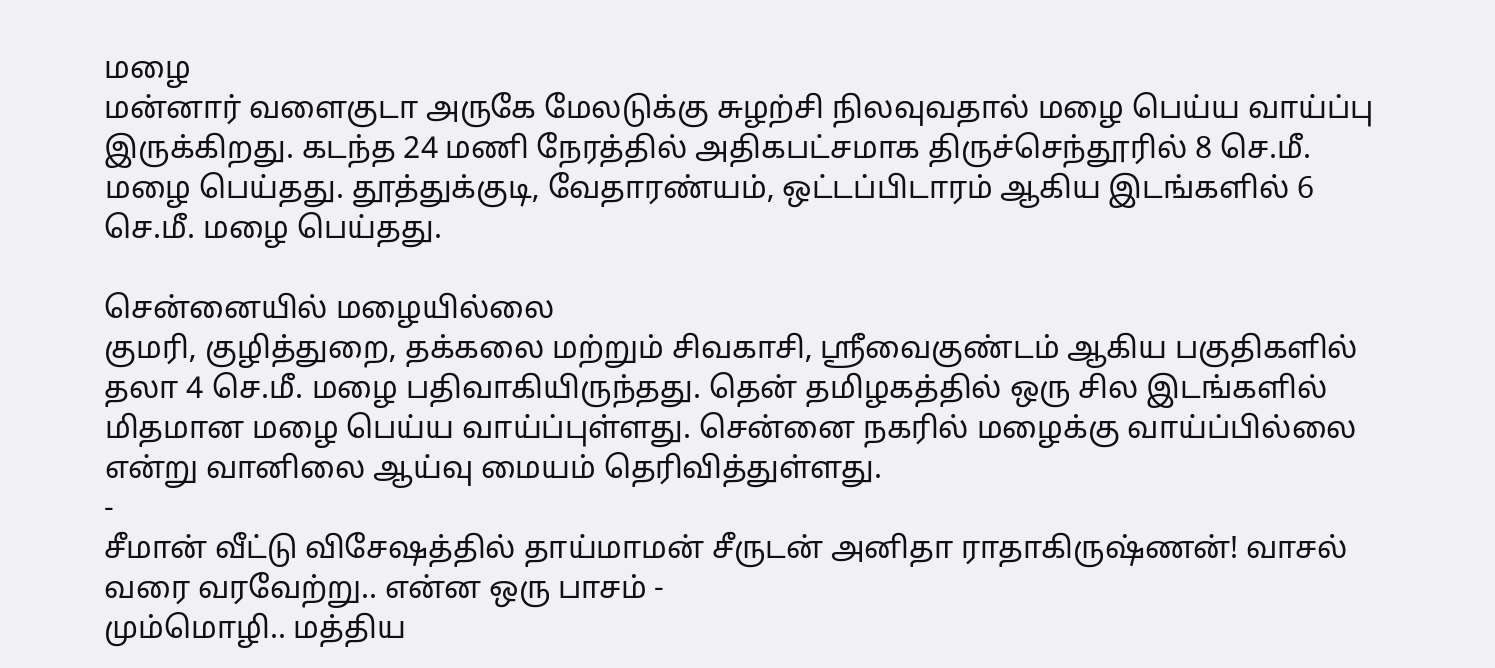மழை
மன்னார் வளைகுடா அருகே மேலடுக்கு சுழற்சி நிலவுவதால் மழை பெய்ய வாய்ப்பு இருக்கிறது. கடந்த 24 மணி நேரத்தில் அதிகபட்சமாக திருச்செந்தூரில் 8 செ.மீ. மழை பெய்தது. தூத்துக்குடி, வேதாரண்யம், ஒட்டப்பிடாரம் ஆகிய இடங்களில் 6 செ.மீ. மழை பெய்தது.

சென்னையில் மழையில்லை
குமரி, குழித்துறை, தக்கலை மற்றும் சிவகாசி, ஸ்ரீவைகுண்டம் ஆகிய பகுதிகளில் தலா 4 செ.மீ. மழை பதிவாகியிருந்தது. தென் தமிழகத்தில் ஒரு சில இடங்களில் மிதமான மழை பெய்ய வாய்ப்புள்ளது. சென்னை நகரில் மழைக்கு வாய்ப்பில்லை என்று வானிலை ஆய்வு மையம் தெரிவித்துள்ளது.
-
சீமான் வீட்டு விசேஷத்தில் தாய்மாமன் சீருடன் அனிதா ராதாகிருஷ்ணன்! வாசல் வரை வரவேற்று.. என்ன ஒரு பாசம் -
மும்மொழி.. மத்திய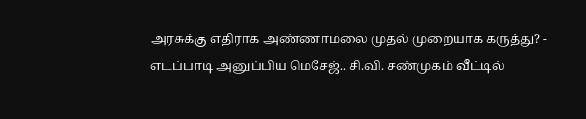அரசுக்கு எதிராக அண்ணாமலை முதல் முறையாக கருத்து? -
எடப்பாடி அனுப்பிய மெசேஜ்.. சி.வி. சண்முகம் வீட்டில்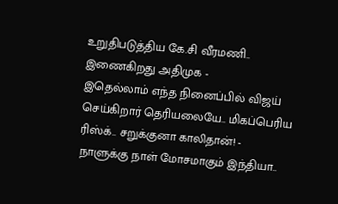உறுதிபடுத்திய கே.சி வீரமணி.. இணைகிறது அதிமுக -
இதெல்லாம் எந்த நினைப்பில் விஜய் செய்கிறார் தெரியலையே.. மிகப்பெரிய ரிஸ்க்.. சறுக்குனா காலிதான்! -
நாளுக்கு நாள் மோசமாகும் இந்தியா..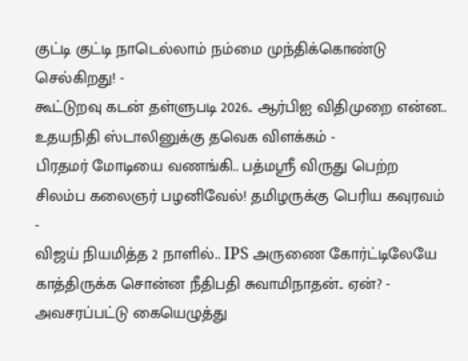குட்டி குட்டி நாடெல்லாம் நம்மை முந்திக்கொண்டு செல்கிறது! -
கூட்டுறவு கடன் தள்ளுபடி 2026.. ஆர்பிஐ விதிமுறை என்ன.. உதயநிதி ஸ்டாலினுக்கு தவெக விளக்கம் -
பிரதமர் மோடியை வணங்கி.. பத்மஸ்ரீ விருது பெற்ற சிலம்ப கலைஞர் பழனிவேல்! தமிழருக்கு பெரிய கவுரவம் -
விஜய் நியமித்த 2 நாளில்.. IPS அருணை கோர்ட்டிலேயே காத்திருக்க சொன்ன நீதிபதி சுவாமிநாதன்.. ஏன்? -
அவசரப்பட்டு கையெழுத்து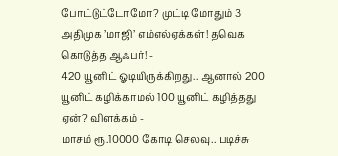போட்டுட்டோமோ? முட்டி மோதும் 3 அதிமுக ’மாஜி’ எம்எல்ஏக்கள்! தவெக கொடுத்த ஆஃபர்! -
420 யூனிட் ஓடியிருக்கிறது.. ஆனால் 200 யூனிட் கழிக்காமல் 100 யூனிட் கழித்தது ஏன்? விளக்கம் -
மாசம் ரூ.10000 கோடி செலவு.. படிச்சு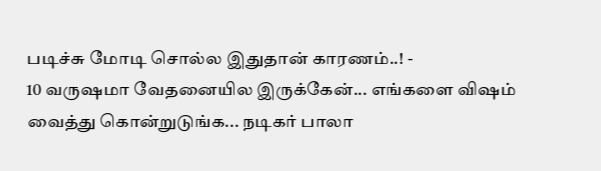படிச்சு மோடி சொல்ல இதுதான் காரணம்..! -
10 வருஷமா வேதனையில இருக்கேன்... எங்களை விஷம் வைத்து கொன்றுடுங்க... நடிகர் பாலா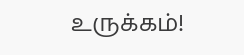உருக்கம்!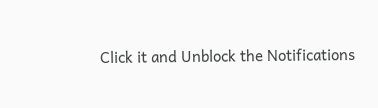Click it and Unblock the Notifications